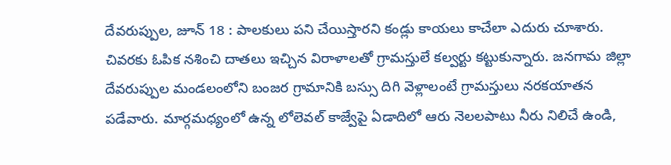దేవరుప్పుల, జూన్ 18 : పాలకులు పని చేయిస్తారని కండ్లు కాయలు కాచేలా ఎదురు చూశారు. చివరకు ఓపిక నశించి దాతలు ఇచ్చిన విరాళాలతో గ్రామస్తులే కల్వర్టు కట్టుకున్నారు. జనగామ జిల్లా దేవరుప్పుల మండలంలోని బంజర గ్రామానికి బస్సు దిగి వెళ్లాలంటే గ్రామస్తులు నరకయాతన పడేవారు. మార్గమధ్యంలో ఉన్న లోలెవల్ కాజ్వేపై ఏడాదిలో ఆరు నెలలపాటు నీరు నిలిచే ఉండి,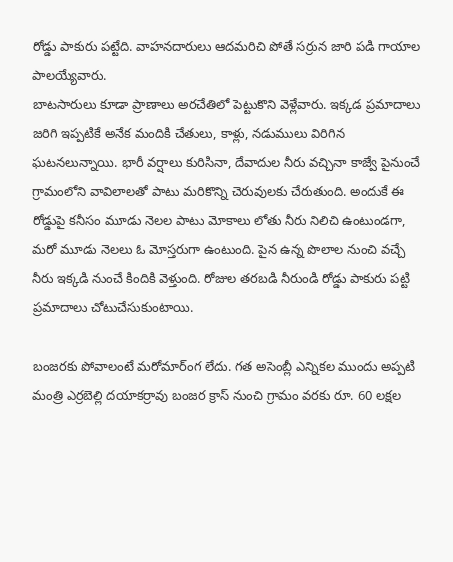రోడ్డు పాకురు పట్టేది. వాహనదారులు ఆదమరిచి పోతే సర్రున జారి పడి గాయాల పాలయ్యేవారు.
బాటసారులు కూడా ప్రాణాలు అరచేతిలో పెట్టుకొని వెళ్లేవారు. ఇక్కడ ప్రమాదాలు జరిగి ఇప్పటికే అనేక మందికి చేతులు, కాళ్లు, నడుములు విరిగిన ఘటనలున్నాయి. భారీ వర్షాలు కురిసినా, దేవాదుల నీరు వచ్చినా కాజ్వే పైనుంచే గ్రామంలోని వావిలాలతో పాటు మరికొన్ని చెరువులకు చేరుతుంది. అందుకే ఈ రోడ్డుపై కనీసం మూడు నెలల పాటు మోకాలు లోతు నీరు నిలిచి ఉంటుండగా, మరో మూడు నెలలు ఓ మోస్తరుగా ఉంటుంది. పైన ఉన్న పొలాల నుంచి వచ్చే నీరు ఇక్కడి నుంచే కిందికి వెళ్తుంది. రోజుల తరబడి నీరుండి రోడ్డు పాకురు పట్టి ప్రమాదాలు చోటుచేసుకుంటాయి.

బంజరకు పోవాలంటే మరోమార్ంగ లేదు. గత అసెంబ్లీ ఎన్నికల ముందు అప్పటి మంత్రి ఎర్రబెల్లి దయాకర్రావు బంజర క్రాస్ నుంచి గ్రామం వరకు రూ. 60 లక్షల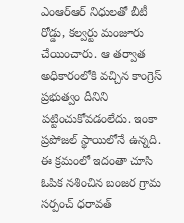ఎంఆర్ఆర్ నిధులతో బీటీ రోడ్డు, కల్వర్టు మంజూరు చేయించారు. ఆ తర్వాత అధికారంలోకి వచ్చిన కాంగ్రెస్ ప్రభుత్వం దీనిని పట్టించుకోవడంలేదు. ఇంకా ప్రపోజల్ స్థాయిలోనే ఉన్నది. ఈ క్రమంలో ఇదంతా చూసి ఓపిక నశించిన బంజర గ్రామ సర్పంచ్ ధరావత్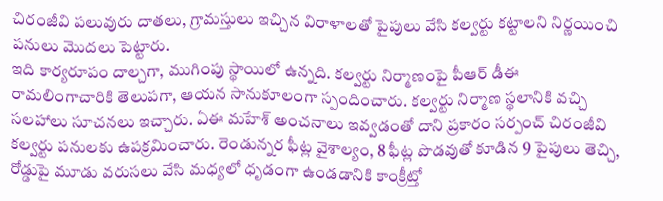చిరంజీవి పలువురు దాతలు, గ్రామస్తులు ఇచ్చిన విరాళాలతో పైపులు వేసి కల్వర్టు కట్టాలని నిర్ణయించి పనులు మొదలు పెట్టారు.
ఇది కార్యరూపం దాల్చగా, ముగింపు స్థాయిలో ఉన్నది. కల్వర్టు నిర్మాణంపై పీఆర్ డీఈ రామలింగాచారికి తెలుపగా, ఆయన సానుకూలంగా స్పందించారు. కల్వర్టు నిర్మాణ స్థలానికి వచ్చి సలహాలు సూచనలు ఇచ్చారు. ఏఈ మహేశ్ అంచనాలు ఇవ్వడంతో దాని ప్రకారం సర్పంచ్ చిరంజీవి కల్వర్టు పనులకు ఉపక్రమించారు. రెండున్నర ఫీట్ల వైశాల్యం, 8 ఫీట్ల పొడవుతో కూడిన 9 పైపులు తెచ్చి, రోడ్డుపై మూడు వరుసలు వేసి మధ్యలో ధృడంగా ఉండడానికి కాంక్రీట్తో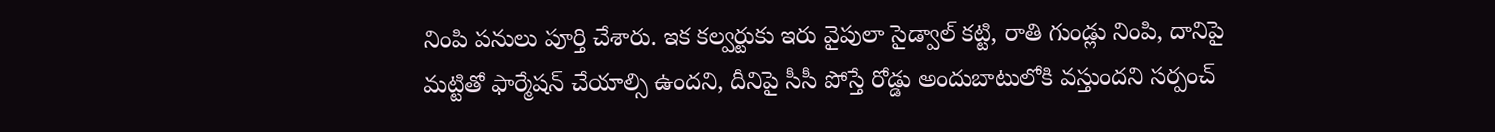నింపి పనులు పూర్తి చేశారు. ఇక కల్వర్టుకు ఇరు వైపులా సైడ్వాల్ కట్టి, రాతి గుండ్లు నింపి, దానిపై మట్టితో ఫార్మేషన్ చేయాల్సి ఉందని, దీనిపై సీసీ పోస్తే రోడ్డు అందుబాటులోకి వస్తుందని సర్పంచ్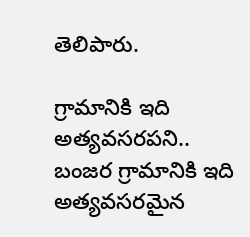తెలిపారు.

గ్రామానికి ఇది అత్యవసరపని..
బంజర గ్రామానికి ఇది అత్యవసరమైన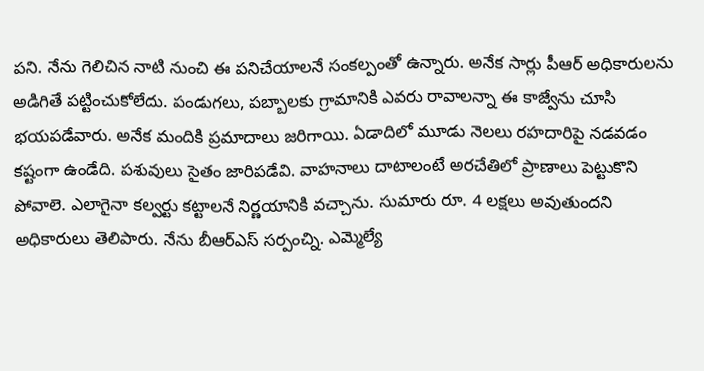పని. నేను గెలిచిన నాటి నుంచి ఈ పనిచేయాలనే సంకల్పంతో ఉన్నారు. అనేక సార్లు పీఆర్ అధికారులను అడిగితే పట్టించుకోలేదు. పండుగలు, పబ్బాలకు గ్రామానికి ఎవరు రావాలన్నా ఈ కాజ్వేను చూసి భయపడేవారు. అనేక మందికి ప్రమాదాలు జరిగాయి. ఏడాదిలో మూడు నెలలు రహదారిపై నడవడం కష్టంగా ఉండేది. పశువులు సైతం జారిపడేవి. వాహనాలు దాటాలంటే అరచేతిలో ప్రాణాలు పెట్టుకొని పోవాలె. ఎలాగైనా కల్వర్టు కట్టాలనే నిర్ణయానికి వచ్చాను. సుమారు రూ. 4 లక్షలు అవుతుందని అధికారులు తెలిపారు. నేను బీఆర్ఎస్ సర్పంచ్ని. ఎమ్మెల్యే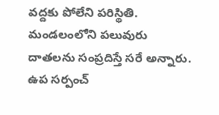వద్దకు పోలేని పరిస్థితి. మండలంలోని పలువురు దాతలను సంప్రదిస్తే సరే అన్నారు. ఉప సర్పంచ్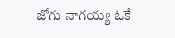జోగు నాగయ్య ఓకే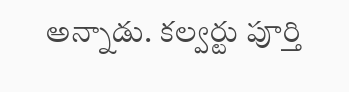అన్నాడు. కల్వర్టు పూర్తి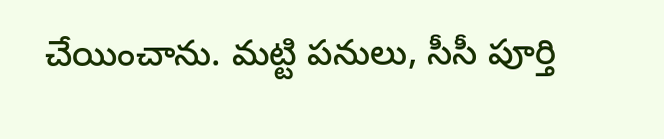చేయించాను. మట్టి పనులు, సీసీ పూర్తి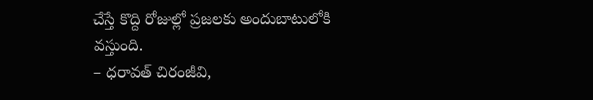చేస్తే కొద్ది రోజుల్లో ప్రజలకు అందుబాటులోకి వస్తుంది.
– ధరావత్ చిరంజీవి,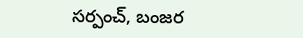సర్పంచ్, బంజర